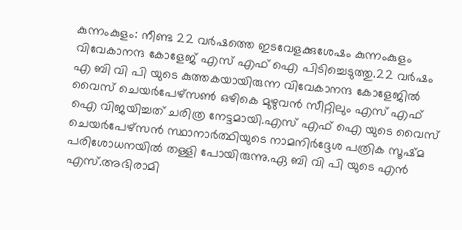കുന്നംകുളം: നീണ്ട 22 വർഷത്തെ ഇടവേളക്കുശേഷം കുന്നംകുളം വിവേകാനന്ദ കോളേജ് എസ് എഫ് ഐ പിടിച്ചെടുത്തു.22 വർഷം എ ബി വി പി യുടെ കുത്തകയായിരുന്ന വിവേകാനന്ദ കോളേജിൽ വൈസ് ചെയർപേഴ്സൺ ഒഴികെ മുഴുവൻ സീറ്റിലും എസ് എഫ് ഐ വിജയിച്ചത് ചരിത്ര നേട്ടമായി.എസ് എഫ് ഐ യുടെ വൈസ് ചെയർപേഴ്സൻ സ്ഥാനാർത്ഥിയുടെ നാമനിർദ്ദേശ പത്രിക സൂഷ്മ പരിശോധനയിൽ തള്ളി പോയിരുന്നു.ഏ ബി വി പി യുടെ എൻ എസ്.അഭിരാമി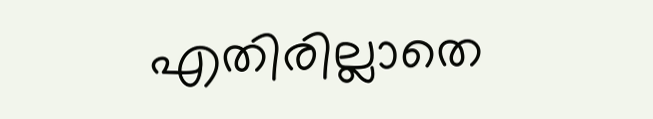എതിരില്ലാതെ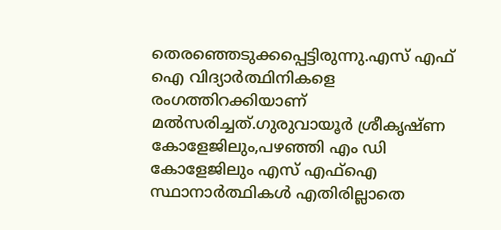തെരഞ്ഞെടുക്കപ്പെട്ടിരുന്നു.എസ് എഫ് ഐ വിദ്യാർത്ഥിനികളെ രംഗത്തിറക്കിയാണ് മൽസരിച്ചത്.ഗുരുവായൂർ ശ്രീകൃഷ്ണ കോളേജിലും,പഴഞ്ഞി എം ഡി കോളേജിലും എസ് എഫ്ഐ സ്ഥാനാർത്ഥികൾ എതിരില്ലാതെ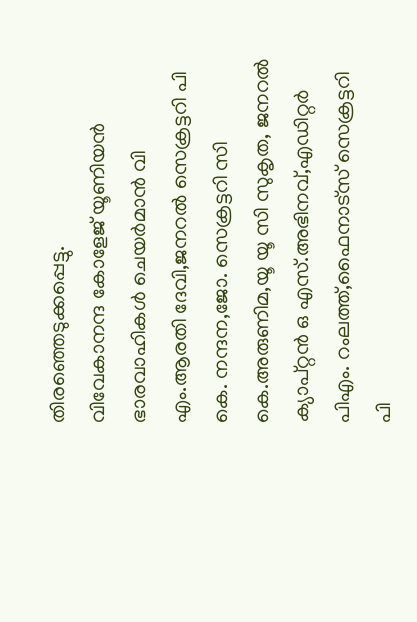തിരഞ്ഞെടുക്കപ്പെട്ടു.
വിവേകാനന്ദ കോളേജ് യൂണിയൻ ഭാരവാഹികൾ ചെയർമാൻ വി എം.ആരതി ദേവി,ജനറൽ സെക്രട്ടറി പി കെ. നന്ദന,ജോ. സെക്രട്ടറി സി കെ.അരുണിമ,യൂ യൂ സി സുകൃത, ജനറൽ ക്യാപ്റ്റൻ ഒ എസ്.അഭിനവ്,എഡിറ്റർ പിഎം. റംലത്ത്,ഫൈനാട്സ് സെക്രട്ടറി പി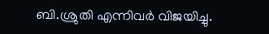ബി.ശ്രുതി എന്നിവർ വിജയിച്ചു.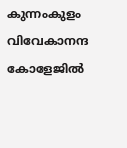കുന്നംകുളം വിവേകാനന്ദ കോളേജിൽ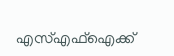എസ്എഫ്ഐക്ക്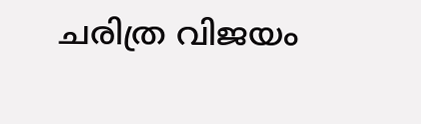ചരിത്ര വിജയം